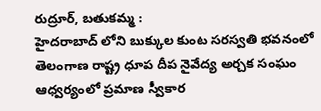రుద్రూర్, బతుకమ్మ :
హైదరాబాద్ లోని బుక్కుల కుంట సరస్వతి భవనంలో తెలంగాణ రాష్ట్ర ధూప దీప నైవేద్య అర్చక సంఘం ఆధ్వర్యంలో ప్రమాణ స్వీకార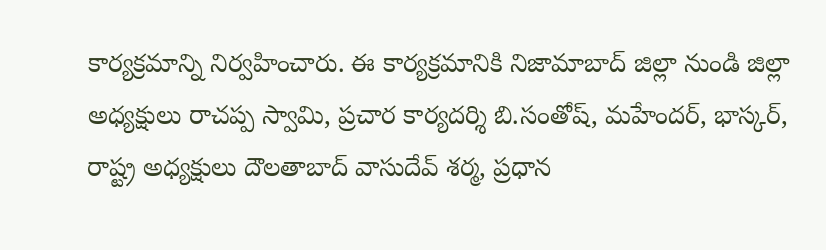కార్యక్రమాన్ని నిర్వహించారు. ఈ కార్యక్రమానికి నిజామాబాద్ జిల్లా నుండి జిల్లా అధ్యక్షులు రాచప్ప స్వామి, ప్రచార కార్యదర్శి బి.సంతోష్, మహేందర్, భాస్కర్, రాష్ట్ర అధ్యక్షులు దౌలతాబాద్ వాసుదేవ్ శర్మ, ప్రధాన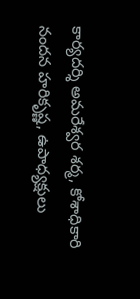కార్యదర్శి అమరేశ్వర శర్మ, కోశాధికారి నందన హరికృష్ణ, ఉపాధ్యక్షులు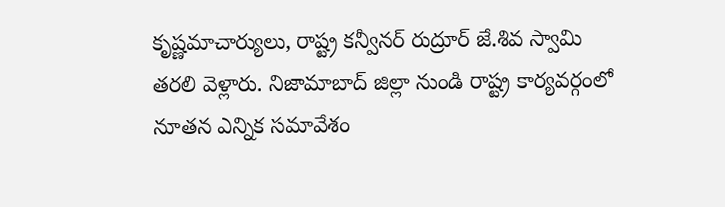కృష్ణమాచార్యులు, రాష్ట్ర కన్వీనర్ రుద్రూర్ జే.శివ స్వామి తరలి వెళ్లారు. నిజామాబాద్ జిల్లా నుండి రాష్ట్ర కార్యవర్గంలో నూతన ఎన్నిక సమావేశం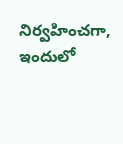నిర్వహించగా, ఇందులో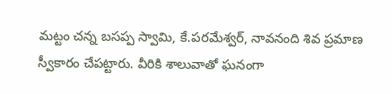మట్టం చన్న బసప్ప స్వామి, కే.పరమేశ్వర్, నావనంది శివ ప్రమాణ స్వీకారం చేపట్టారు. వీరికి శాలువాతో ఘనంగా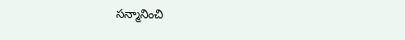సన్మానించి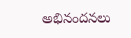అభినందనలు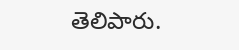తెలిపారు.